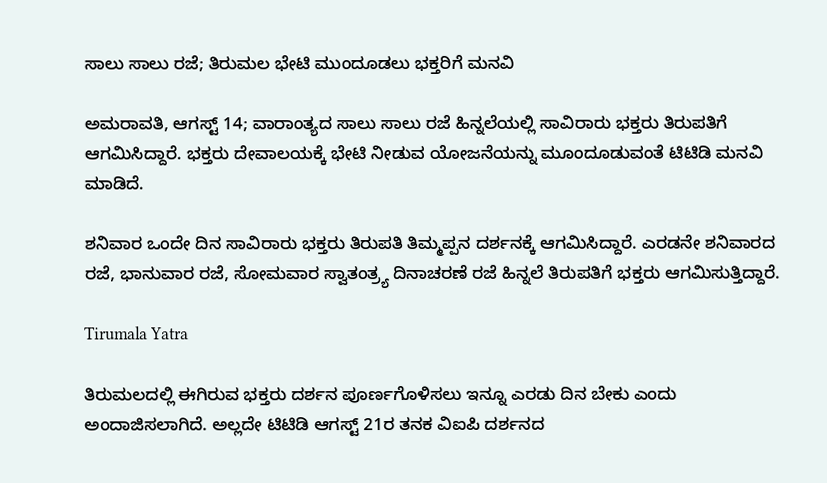ಸಾಲು ಸಾಲು ರಜೆ; ತಿರುಮಲ ಭೇಟಿ ಮುಂದೂಡಲು ಭಕ್ತರಿಗೆ ಮನವಿ

ಅಮರಾವತಿ, ಆಗಸ್ಟ್ 14; ವಾರಾಂತ್ಯದ ಸಾಲು ಸಾಲು ರಜೆ ಹಿನ್ನಲೆಯಲ್ಲಿ ಸಾವಿರಾರು ಭಕ್ತರು ತಿರುಪತಿಗೆ ಆಗಮಿಸಿದ್ದಾರೆ. ಭಕ್ತರು ದೇವಾಲಯಕ್ಕೆ ಭೇಟಿ ನೀಡುವ ಯೋಜನೆಯನ್ನು ಮೂಂದೂಡುವಂತೆ ಟಿಟಿಡಿ ಮನವಿ ಮಾಡಿದೆ.

ಶನಿವಾರ ಒಂದೇ ದಿನ ಸಾವಿರಾರು ಭಕ್ತರು ತಿರುಪತಿ ತಿಮ್ಮಪ್ಪನ ದರ್ಶನಕ್ಕೆ ಆಗಮಿಸಿದ್ದಾರೆ. ಎರಡನೇ ಶನಿವಾರದ ರಜೆ, ಭಾನುವಾರ ರಜೆ, ಸೋಮವಾರ ಸ್ವಾತಂತ್ರ್ಯ ದಿನಾಚರಣೆ ರಜೆ ಹಿನ್ನಲೆ ತಿರುಪತಿಗೆ ಭಕ್ತರು ಆಗಮಿಸುತ್ತಿದ್ದಾರೆ.

Tirumala Yatra

ತಿರುಮಲದಲ್ಲಿ ಈಗಿರುವ ಭಕ್ತರು ದರ್ಶನ ಪೂರ್ಣಗೊಳಿಸಲು ಇನ್ನೂ ಎರಡು ದಿನ ಬೇಕು ಎಂದು ಅಂದಾಜಿಸಲಾಗಿದೆ. ಅಲ್ಲದೇ ಟಿಟಿಡಿ ಆಗಸ್ಟ್ 21ರ ತನಕ ವಿಐಪಿ ದರ್ಶನದ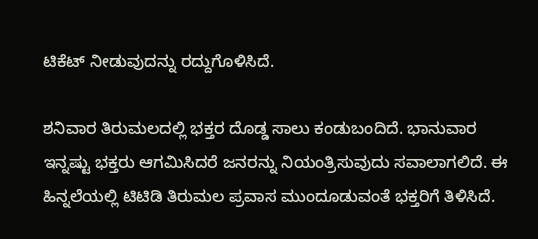ಟಿಕೆಟ್ ನೀಡುವುದನ್ನು ರದ್ದುಗೊಳಿಸಿದೆ.

ಶನಿವಾರ ತಿರುಮಲದಲ್ಲಿ ಭಕ್ತರ ದೊಡ್ಡ ಸಾಲು ಕಂಡುಬಂದಿದೆ. ಭಾನುವಾರ ಇನ್ನಷ್ಟು ಭಕ್ತರು ಆಗಮಿಸಿದರೆ ಜನರನ್ನು ನಿಯಂತ್ರಿಸುವುದು ಸವಾಲಾಗಲಿದೆ. ಈ ಹಿನ್ನಲೆಯಲ್ಲಿ ಟಿಟಿಡಿ ತಿರುಮಲ ಪ್ರವಾಸ ಮುಂದೂಡುವಂತೆ ಭಕ್ತರಿಗೆ ತಿಳಿಸಿದೆ.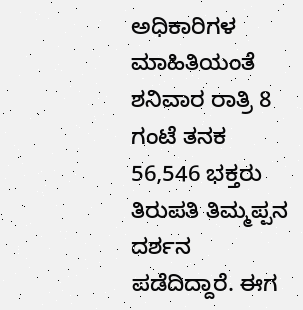ಅಧಿಕಾರಿಗಳ ಮಾಹಿತಿಯಂತೆ ಶನಿವಾರ ರಾತ್ರಿ 8 ಗಂಟೆ ತನಕ 56,546 ಭಕ್ತರು ತಿರುಪತಿ ತಿಮ್ಮಪ್ಪನ ದರ್ಶನ ಪಡೆದಿದ್ದಾರೆ. ಈಗ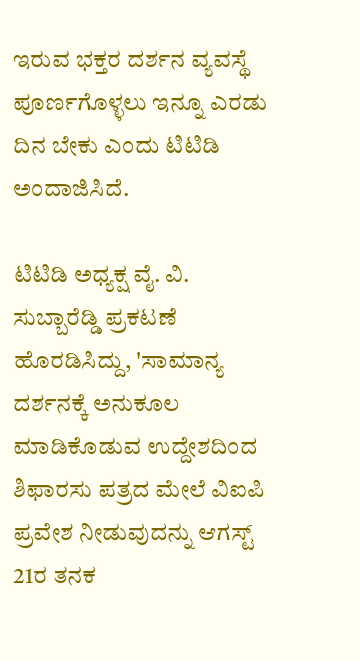ಇರುವ ಭಕ್ತರ ದರ್ಶನ ವ್ಯವಸ್ಥೆ ಪೂರ್ಣಗೊಳ್ಳಲು ಇನ್ನೂ ಎರಡು ದಿನ ಬೇಕು ಎಂದು ಟಿಟಿಡಿ ಅಂದಾಜಿಸಿದೆ.

ಟಿಟಿಡಿ ಅಧ್ಯಕ್ಷ ವೈ. ವಿ. ಸುಬ್ಬಾರೆಡ್ಡಿ ಪ್ರಕಟಣೆ ಹೊರಡಿಸಿದ್ದು, 'ಸಾಮಾನ್ಯ ದರ್ಶನಕ್ಕೆ ಅನುಕೂಲ ಮಾಡಿಕೊಡುವ ಉದ್ದೇಶದಿಂದ ಶಿಫಾರಸು ಪತ್ರದ ಮೇಲೆ ವಿಐಪಿ ಪ್ರವೇಶ ನೀಡುವುದನ್ನು ಆಗಸ್ಟ್ 21ರ ತನಕ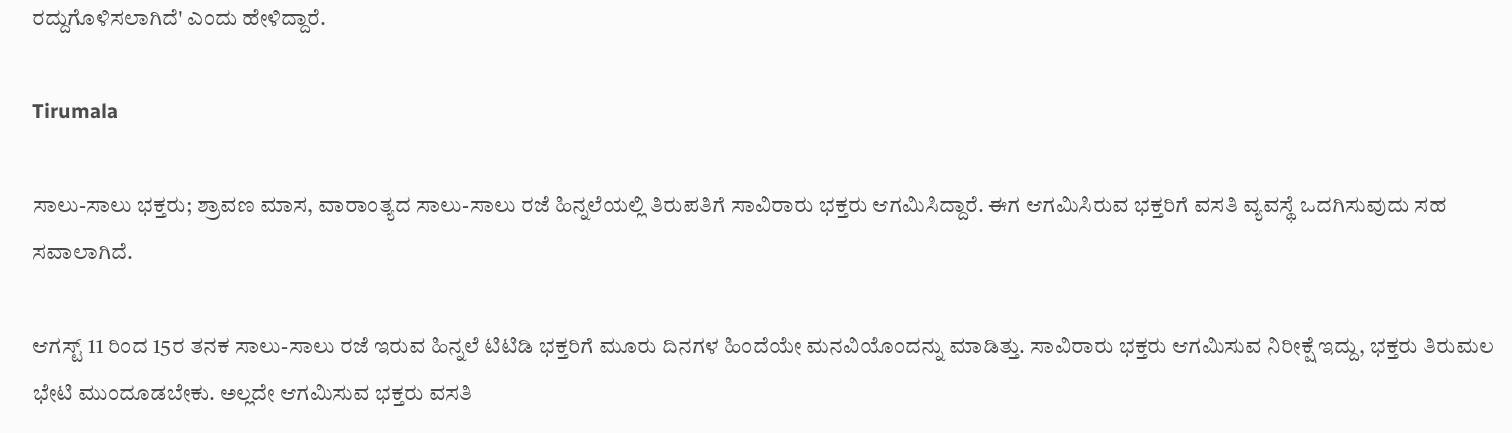ರದ್ದುಗೊಳಿಸಲಾಗಿದೆ' ಎಂದು ಹೇಳಿದ್ದಾರೆ.

Tirumala

ಸಾಲು-ಸಾಲು ಭಕ್ತರು; ಶ್ರಾವಣ ಮಾಸ, ವಾರಾಂತ್ಯದ ಸಾಲು-ಸಾಲು ರಜೆ ಹಿನ್ನಲೆಯಲ್ಲಿ ತಿರುಪತಿಗೆ ಸಾವಿರಾರು ಭಕ್ತರು ಆಗಮಿಸಿದ್ದಾರೆ. ಈಗ ಆಗಮಿಸಿರುವ ಭಕ್ತರಿಗೆ ವಸತಿ ವ್ಯವಸ್ಥೆ ಒದಗಿಸುವುದು ಸಹ ಸವಾಲಾಗಿದೆ.

ಆಗಸ್ಟ್ 11 ರಿಂದ 15ರ ತನಕ ಸಾಲು-ಸಾಲು ರಜೆ ಇರುವ ಹಿನ್ನಲೆ ಟಿಟಿಡಿ ಭಕ್ತರಿಗೆ ಮೂರು ದಿನಗಳ ಹಿಂದೆಯೇ ಮನವಿಯೊಂದನ್ನು ಮಾಡಿತ್ತು. ಸಾವಿರಾರು ಭಕ್ತರು ಆಗಮಿಸುವ ನಿರೀಕ್ಷೆ ಇದ್ದು, ಭಕ್ತರು ತಿರುಮಲ ಭೇಟಿ ಮುಂದೂಡಬೇಕು. ಅಲ್ಲದೇ ಆಗಮಿಸುವ ಭಕ್ತರು ವಸತಿ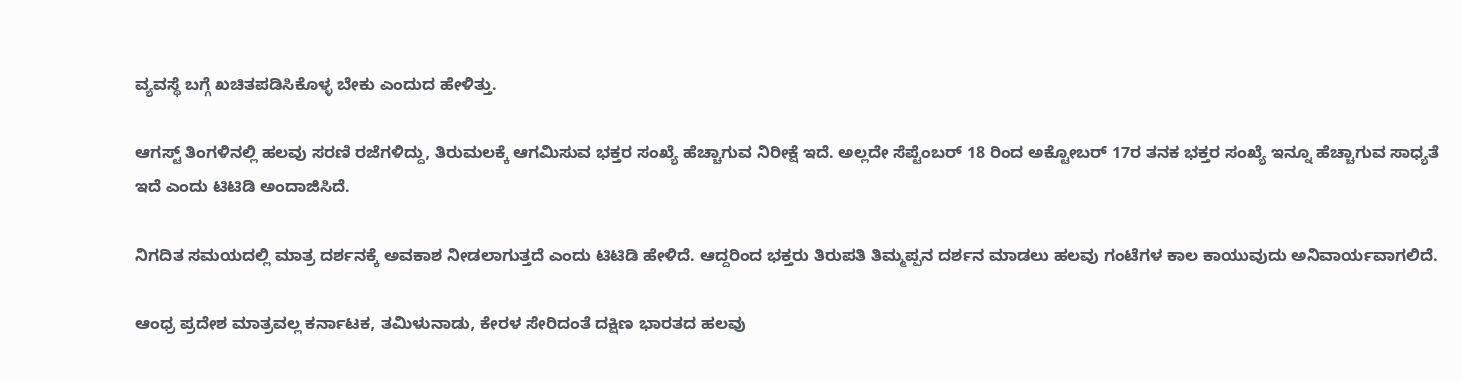ವ್ಯವಸ್ಥೆ ಬಗ್ಗೆ ಖಚಿತಪಡಿಸಿಕೊಳ್ಳ ಬೇಕು ಎಂದುದ ಹೇಳಿತ್ತು.

ಆಗಸ್ಟ್ ತಿಂಗಳಿನಲ್ಲಿ ಹಲವು ಸರಣಿ ರಜೆಗಳಿದ್ದು, ತಿರುಮಲಕ್ಕೆ ಆಗಮಿಸುವ ಭಕ್ತರ ಸಂಖ್ಯೆ ಹೆಚ್ಚಾಗುವ ನಿರೀಕ್ಷೆ ಇದೆ. ಅಲ್ಲದೇ ಸೆಪ್ಟೆಂಬರ್ 18 ರಿಂದ ಅಕ್ಟೋಬರ್ 17ರ ತನಕ ಭಕ್ತರ ಸಂಖ್ಯೆ ಇನ್ನೂ ಹೆಚ್ಚಾಗುವ ಸಾಧ್ಯತೆ ಇದೆ ಎಂದು ಟಿಟಿಡಿ ಅಂದಾಜಿಸಿದೆ.

ನಿಗದಿತ ಸಮಯದಲ್ಲಿ ಮಾತ್ರ ದರ್ಶನಕ್ಕೆ ಅವಕಾಶ ನೀಡಲಾಗುತ್ತದೆ ಎಂದು ಟಿಟಿಡಿ ಹೇಳಿದೆ. ಆದ್ದರಿಂದ ಭಕ್ತರು ತಿರುಪತಿ ತಿಮ್ಮಪ್ಪನ ದರ್ಶನ ಮಾಡಲು ಹಲವು ಗಂಟೆಗಳ ಕಾಲ ಕಾಯುವುದು ಅನಿವಾರ್ಯವಾಗಲಿದೆ.

ಆಂಧ್ರ ಪ್ರದೇಶ ಮಾತ್ರವಲ್ಲ ಕರ್ನಾಟಕ, ತಮಿಳುನಾಡು, ಕೇರಳ ಸೇರಿದಂತೆ ದಕ್ಷಿಣ ಭಾರತದ ಹಲವು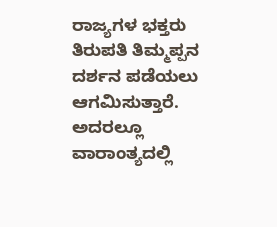ರಾಜ್ಯಗಳ ಭಕ್ತರು ತಿರುಪತಿ ತಿಮ್ಮಪ್ಪನ ದರ್ಶನ ಪಡೆಯಲು ಆಗಮಿಸುತ್ತಾರೆ. ಅದರಲ್ಲೂ ವಾರಾಂತ್ಯದಲ್ಲಿ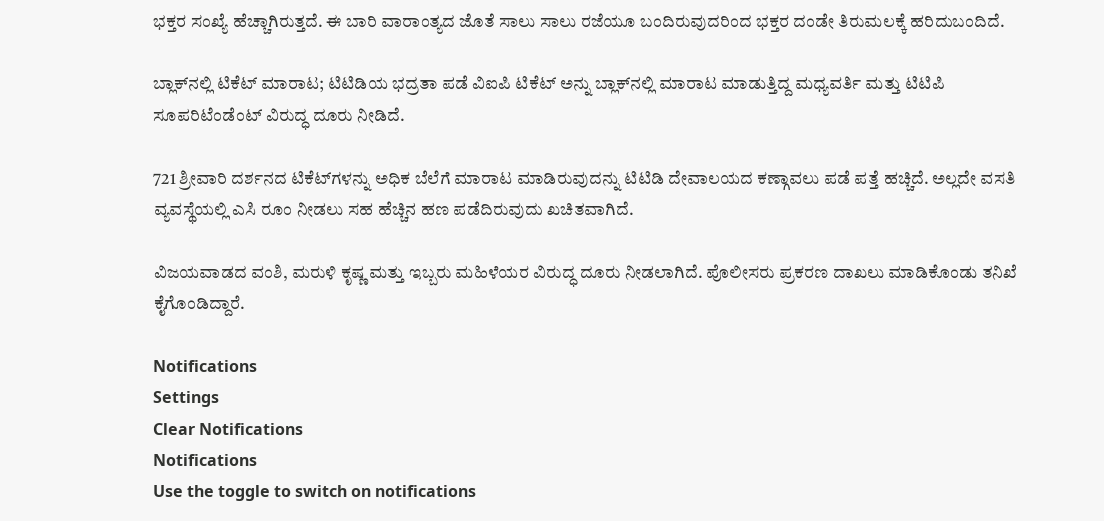ಭಕ್ತರ ಸಂಖ್ಯೆ ಹೆಚ್ಚಾಗಿರುತ್ತದೆ. ಈ ಬಾರಿ ವಾರಾಂತ್ಯದ ಜೊತೆ ಸಾಲು ಸಾಲು ರಜೆಯೂ ಬಂದಿರುವುದರಿಂದ ಭಕ್ತರ ದಂಡೇ ತಿರುಮಲಕ್ಕೆ ಹರಿದುಬಂದಿದೆ.

ಬ್ಲಾಕ್‌ನಲ್ಲಿ ಟಿಕೆಟ್ ಮಾರಾಟ; ಟಿಟಿಡಿಯ ಭದ್ರತಾ ಪಡೆ ವಿಐಪಿ ಟಿಕೆಟ್‌ ಅನ್ನು ಬ್ಲಾಕ್‌ನಲ್ಲಿ ಮಾರಾಟ ಮಾಡುತ್ತಿದ್ದ ಮಧ್ಯವರ್ತಿ ಮತ್ತು ಟಿಟಿಪಿ ಸೂಪರಿಟೆಂಡೆಂಟ್ ವಿರುದ್ಧ ದೂರು ನೀಡಿದೆ.

721 ಶ್ರೀವಾರಿ ದರ್ಶನದ ಟಿಕೆಟ್‌ಗಳನ್ನು ಅಧಿಕ ಬೆಲೆಗೆ ಮಾರಾಟ ಮಾಡಿರುವುದನ್ನು ಟಿಟಿಡಿ ದೇವಾಲಯದ ಕಣ್ಗಾವಲು ಪಡೆ ಪತ್ತೆ ಹಚ್ಚಿದೆ. ಅಲ್ಲದೇ ವಸತಿ ವ್ಯವಸ್ಥೆಯಲ್ಲಿ ಎಸಿ ರೂಂ ನೀಡಲು ಸಹ ಹೆಚ್ಚಿನ ಹಣ ಪಡೆದಿರುವುದು ಖಚಿತವಾಗಿದೆ.

ವಿಜಯವಾಡದ ವಂಶಿ, ಮರುಳಿ ಕೃಷ್ಣ ಮತ್ತು ಇಬ್ಬರು ಮಹಿಳೆಯರ ವಿರುದ್ಧ ದೂರು ನೀಡಲಾಗಿದೆ. ಪೊಲೀಸರು ಪ್ರಕರಣ ದಾಖಲು ಮಾಡಿಕೊಂಡು ತನಿಖೆ ಕೈಗೊಂಡಿದ್ದಾರೆ.

Notifications
Settings
Clear Notifications
Notifications
Use the toggle to switch on notifications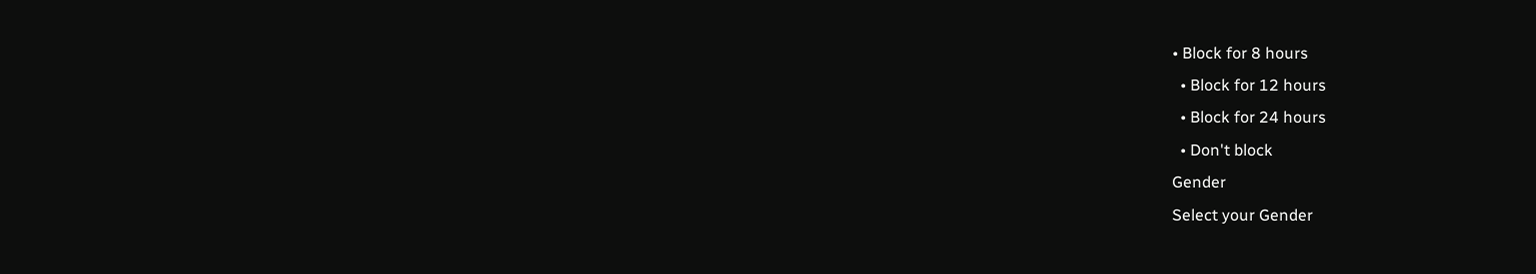• Block for 8 hours
  • Block for 12 hours
  • Block for 24 hours
  • Don't block
Gender
Select your Gender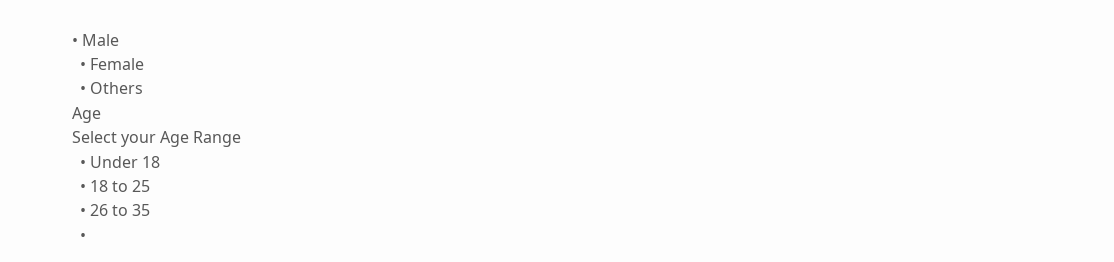• Male
  • Female
  • Others
Age
Select your Age Range
  • Under 18
  • 18 to 25
  • 26 to 35
  •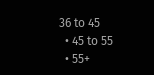36 to 45
  • 45 to 55
  • 55+